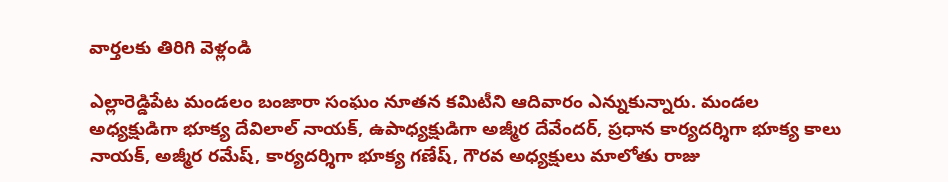వార్తలకు తిరిగి వెళ్లండి

ఎల్లారెడ్డిపేట మండలం బంజారా సంఘం నూతన కమిటీని ఆదివారం ఎన్నుకున్నారు. మండల అధ్యక్షుడిగా భూక్య దేవిలాల్ నాయక్, ఉపాధ్యక్షుడిగా అజ్మీర దేవేందర్, ప్రధాన కార్యదర్శిగా భూక్య కాలు నాయక్, అజ్మీర రమేష్, కార్యదర్శిగా భూక్య గణేష్, గౌరవ అధ్యక్షులు మాలోతు రాజు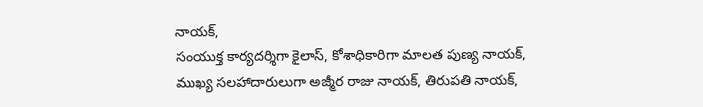నాయక్,
సంయుక్త కార్యదర్శిగా కైలాస్, కోశాధికారిగా మాలత పుణ్య నాయక్, ముఖ్య సలహాదారులుగా అజ్మీర రాజు నాయక్, తిరుపతి నాయక్,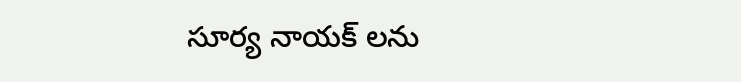సూర్య నాయక్ లను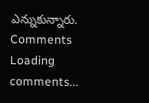ఎన్నుకున్నారు.
Comments
Loading comments...